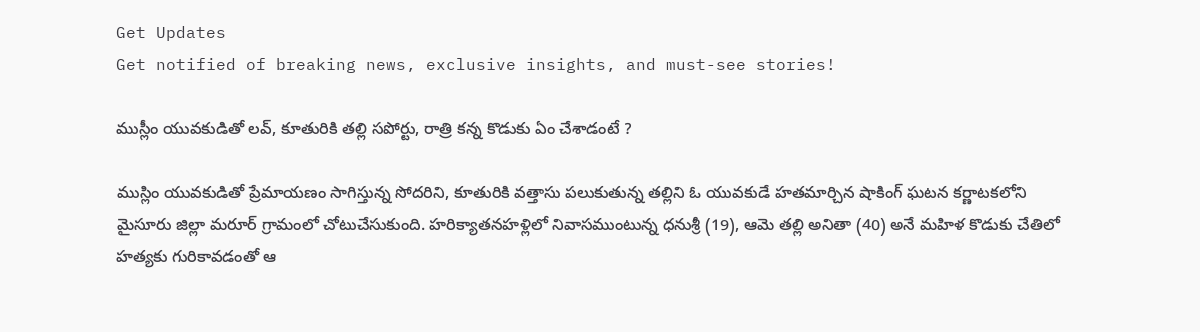Get Updates
Get notified of breaking news, exclusive insights, and must-see stories!

ముస్లీం యువకుడితో లవ్, కూతురికి తల్లి సపోర్టు, రాత్రి కన్న కొడుకు ఏం చేశాడంటే ?

ముస్లిం యువకుడితో ప్రేమాయణం సాగిస్తున్న సోదరిని, కూతురికి వత్తాసు పలుకుతున్న తల్లిని ఓ యువకుడే హతమార్చిన షాకింగ్ ఘటన కర్ణాటకలోని మైసూరు జిల్లా మరూర్ గ్రామంలో చోటుచేసుకుంది. హరిక్యాతనహళ్లిలో నివాసముంటున్న ధనుశ్రీ (19), ఆమె తల్లి అనితా (40) అనే మహిళ కొడుకు చేతిలో హత్యకు గురికావడంతో ఆ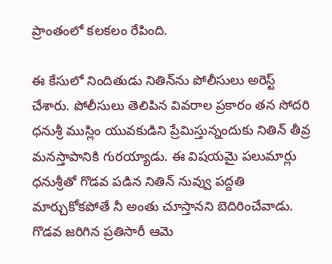ప్రాంతంలో కలకలం రేపింది.

ఈ కేసులో నిందితుడు నితిన్‌ను పోలీసులు అరెస్ట్ చేశారు. పోలీసులు తెలిపిన వివరాల ప్రకారం తన సోదరి ధనుశ్రీ ముస్లిం యువకుడిని ప్రేమిస్తున్నందుకు నితిన్ తీవ్ర మనస్తాపానికి గురయ్యాడు. ఈ విషయమై పలుమార్లు ధనుశ్రీతో గొడవ పడిన నితిన్ నువ్వు పద్దతి మార్చుకోకపోతే నీ అంతు చూస్తానని బెదిరించేవాడు. గొడవ జరిగిన ప్రతిసారీ ఆమె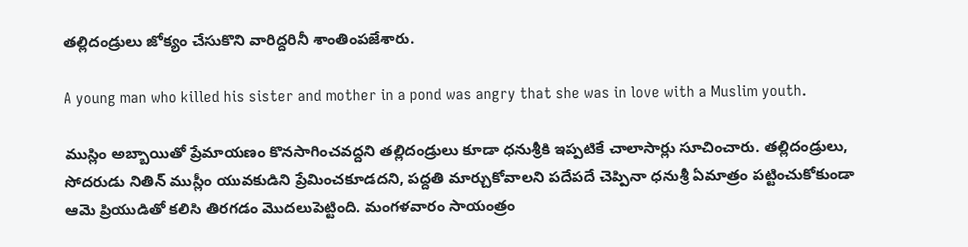తల్లిదండ్రులు జోక్యం చేసుకొని వారిద్దరినీ శాంతింపజేశారు.

A young man who killed his sister and mother in a pond was angry that she was in love with a Muslim youth.

ముస్లిం అబ్బాయితో ప్రేమాయణం కొనసాగించవద్దని తల్లిదండ్రులు కూడా ధనుశ్రీకి ఇప్పటికే చాలాసార్లు సూచించారు. తల్లిదండ్రులు, సోదరుడు నితిన్ ముస్లీం యువకుడిని ప్రేమించకూడదని, పద్దతి మార్చుకోవాలని పదేపదే చెప్పినా ధనుశ్రీ ఏమాత్రం పట్టించుకోకుండా ఆమె ప్రియుడితో కలిసి తిరగడం మొదలుపెట్టింది. మంగళవారం సాయంత్రం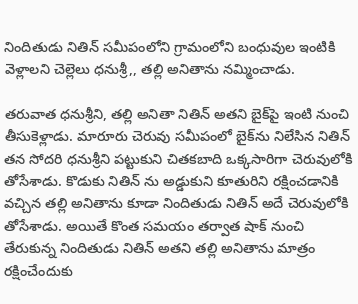నిందితుడు నితిన్ సమీపంలోని గ్రామంలోని బంధువుల ఇంటికి వెళ్లాలని చెల్లెలు ధనుశ్రీ,, తల్లి అనితాను నమ్మించాడు.

తరువాత ధనుశ్రీని, తల్లి అనితా నితిన్ అతని బైక్‌పై ఇంటి నుంచి తీసుకెళ్లాడు. మారూరు చెరువు సమీపంలో బైక్‌ను నిలేసిన నితిన్ తన సోదరి ధనుశ్రీని పట్టుకుని చితకబాది ఒక్కసారిగా చెరువులోకి తోసేశాడు. కొడుకు నితిన్ ను అడ్డుకుని కూతురిని రక్షించడానికి వచ్చిన తల్లి అనితాను కూడా నిందితుడు నితిన్ అదే చెరువులోకి తోసేశాడు. అయితే కొంత సమయం తర్వాత షాక్ నుంచి తేరుకున్న నిందితుడు నితిన్ అతని తల్లి అనితాను మాత్రం రక్షించేందుకు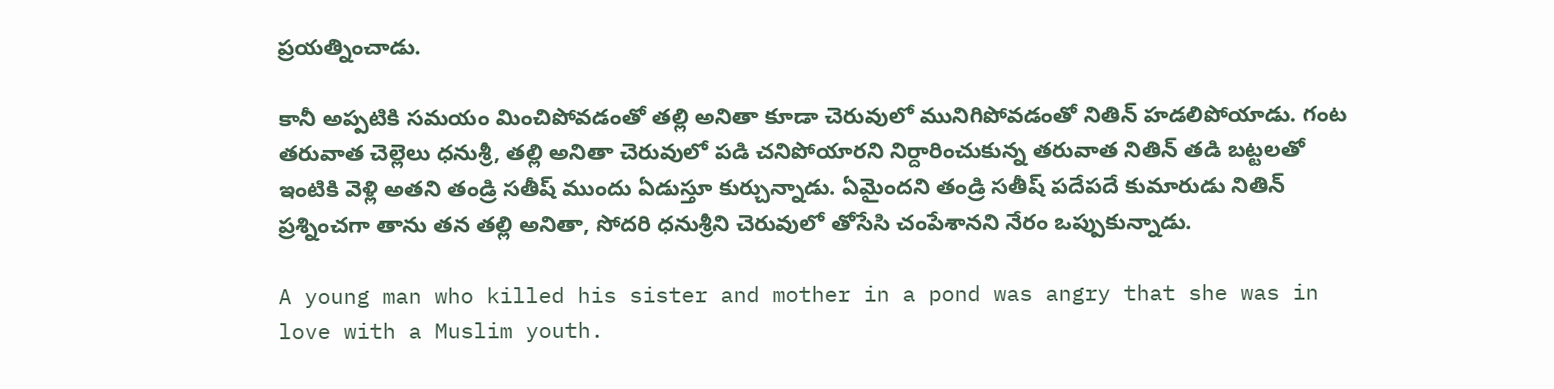ప్రయత్నించాడు.

కానీ అప్పటికి సమయం మించిపోవడంతో తల్లి అనితా కూడా చెరువులో మునిగిపోవడంతో నితిన్ హడలిపోయాడు. గంట తరువాత చెల్లెలు ధనుశ్రీ, తల్లి అనితా చెరువులో పడి చనిపోయారని నిర్దారించుకున్న తరువాత నితిన్ తడి బట్టలతో ఇంటికి వెళ్లి అతని తండ్రి సతీష్ ముందు ఏడుస్తూ కుర్చున్నాడు. ఏమైందని తండ్రి సతీష్‌ పదేపదే కుమారుడు నితిన్ ప్రశ్నించగా తాను తన తల్లి అనితా, సోదరి ధనుశ్రీని చెరువులో తోసేసి చంపేశానని నేరం ఒప్పుకున్నాడు.

A young man who killed his sister and mother in a pond was angry that she was in love with a Muslim youth.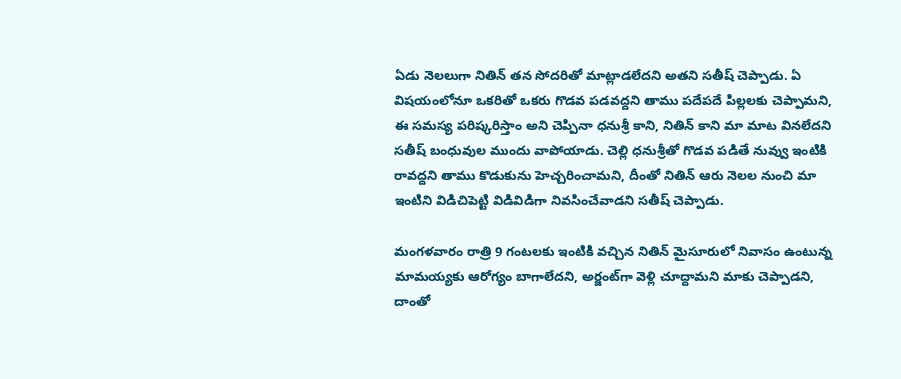ఏడు నెలలుగా నితిన్ తన సోదరితో మాట్లాడలేదని అతని సతీష్ చెప్పాడు. ఏ విషయంలోనూ ఒకరితో ఒకరు గొడవ పడవద్దని తాము పదేపదే పిల్లలకు చెప్పామని, ఈ సమస్య పరిష్కరిస్తాం అని చెప్పినా ధనుశ్రీ కాని, నితిన్ కాని మా మాట వినలేదని సతీష్ బంధువుల ముందు వాపోయాడు. చెల్లి ధనుశ్రీతో గొడవ పడితే నువ్వు ఇంటికి రావద్దని తాము కొడుకును హెచ్చరించామని, దీంతో నితిన్ ఆరు నెలల నుంచి మా ఇంటిని విడిచిపెట్టి విడివిడిగా నివసించేవాడని సతీష్ చెప్పాడు.

మంగళవారం రాత్రి 9 గంటలకు ఇంటికి వచ్చిన నితిన్ మైసూరులో నివాసం ఉంటున్న మామయ్యకు ఆరోగ్యం బాగాలేదని, అర్జంట్‌గా వెళ్లి చూద్దామని మాకు చెప్పాడని, దాంతో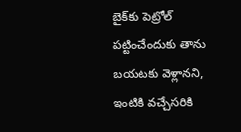బైక్‌కు పెట్రోల్‌ పట్టించేందుకు తాను బయటకు వెళ్లానని, ఇంటికి వచ్చేసరికి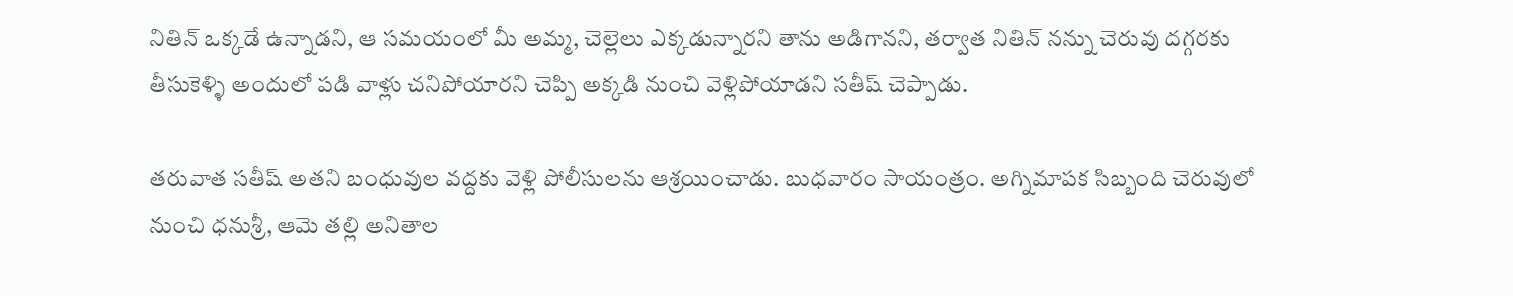నితిన్ ఒక్కడే ఉన్నాడని, ఆ సమయంలో మీ అమ్మ, చెల్లెలు ఎక్కడున్నారని తాను అడిగానని, తర్వాత నితిన్ నన్ను చెరువు దగ్గరకు తీసుకెళ్ళి అందులో పడి వాళ్లు చనిపోయారని చెప్పి అక్కడి నుంచి వెళ్లిపోయాడని సతీష్ చెప్పాడు.

తరువాత సతీష్ అతని బంధువుల వద్దకు వెళ్లి పోలీసులను ఆశ్రయించాడు. బుధవారం సాయంత్రం. అగ్నిమాపక సిబ్బంది చెరువులో నుంచి ధనుశ్రీ, ఆమె తల్లి అనితాల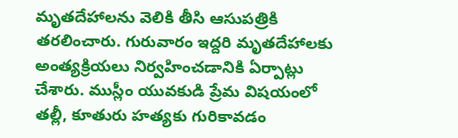మృతదేహాలను వెలికి తీసి ఆసుపత్రికి తరలించారు. గురువారం ఇద్దరి మృతదేహాలకు అంత్యక్రియలు నిర్వహించడానికి ఏర్పాట్లు చేశారు. ముస్లీం యువకుడి ప్రేమ విషయంలో తల్లీ, కూతురు హత్యకు గురికావడం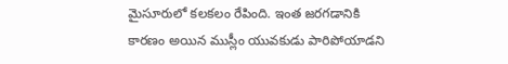మైసూరులో కలకలం రేపింది. ఇంత జరగడానికి కారణం అయిన ముస్లీం యువకుడు పారిపోయాడని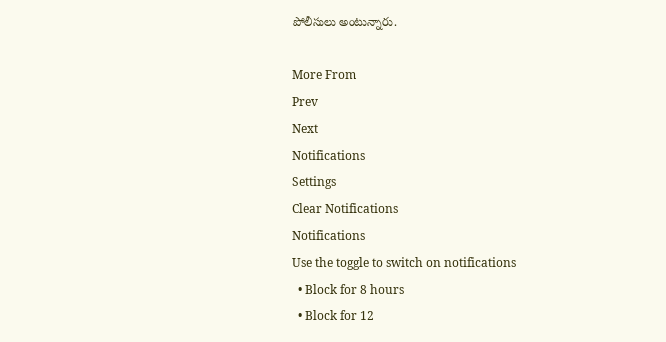పోలీసులు అంటున్నారు.

More From
Prev
Next
Notifications
Settings
Clear Notifications
Notifications
Use the toggle to switch on notifications
  • Block for 8 hours
  • Block for 12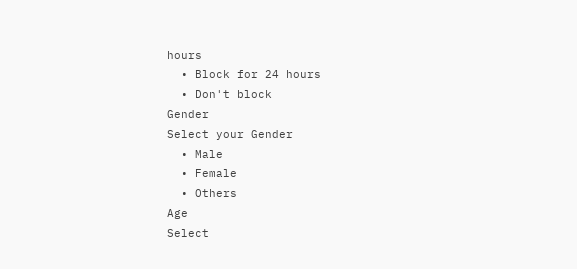hours
  • Block for 24 hours
  • Don't block
Gender
Select your Gender
  • Male
  • Female
  • Others
Age
Select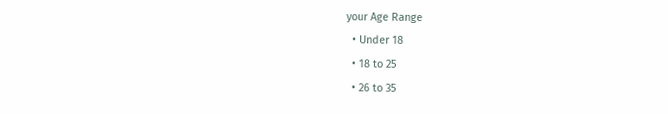your Age Range
  • Under 18
  • 18 to 25
  • 26 to 35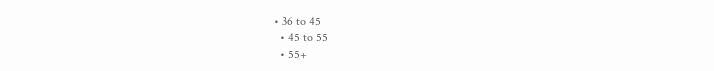• 36 to 45
  • 45 to 55
  • 55+